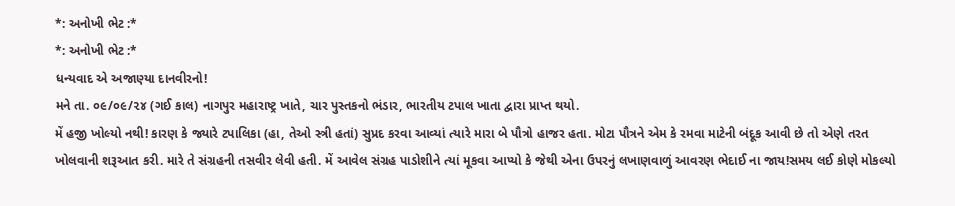*: અનોખી ભેટ :*
*: અનોખી ભેટ :*
ધન્યવાદ એ અજાણ્યા દાનવીરનો!
મને તા. ૦૯/૦૯/૨૪ (ગઈ કાલ) નાગપુર મહારાષ્ટ્ર ખાતે, ચાર પુસ્તકનો ભંડાર, ભારતીય ટપાલ ખાતા દ્વારા પ્રાપ્ત થયો.
મેં હજી ખોલ્યો નથી! કારણ કે જ્યારે ટપાલિકા (હા, તેઓ સ્ત્રી હતાં) સુપ્રદ કરવા આવ્યાં ત્યારે મારા બે પૌત્રો હાજર હતા. મોટા પૌત્રને એમ કે રમવા માટેની બંદૂક આવી છે તો એણે તરત ખોલવાની શરૂઆત કરી. મારે તે સંગ્રહની તસવીર લેવી હતી. મેં આવેલ સંગ્રહ પાડોશીને ત્યાં મૂકવા આપ્યો કે જેથી એના ઉપરનું લખાણવાળું આવરણ ભેદાઈ ના જાય!સમય લઈ કોણે મોકલ્યો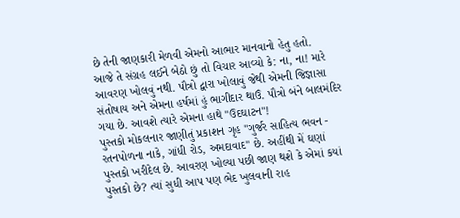છે તેની જાણકારી મેળવી એમનો આભાર માનવાનો હેતુ હતો.
આજે તે સંગ્રહ લઈને બેઠો છું તો વિચાર આવ્યો કે: ના, ના! મારે આવરણ ખોલવું નથી. પૌત્રો દ્વારા ખોલાવું જેથી એમની જિજ્ઞાસા સંતોષાય અને એમના હર્ષમાં હું ભાગીદાર થાઉં. પૌત્રો બંને બાલમંદિર ગયા છે. આવશે ત્યારે એમના હાથે "ઉદઘાટન"!
પુસ્તકો મોકલનાર જાણીતું પ્રકાશન ગૃહ "ગુર્જર સાહિત્ય ભવન - રતનપોળના નાકે, ગાંધી રોડ, અમદાવાદ" છે. અહીંથી મેં ઘણાં પુસ્તકો ખરીદેલ છે. આવરણ ખોલ્યા પછી જાણ થશે કે એમાં કયાં પુસ્તકો છે? ત્યાં સુધી આપ પણ ભેદ ખુલવાની રાહ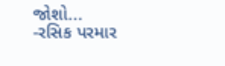જોશો...
-રસિક પરમાર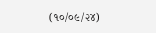(૧૦/૦૯/૨૪)